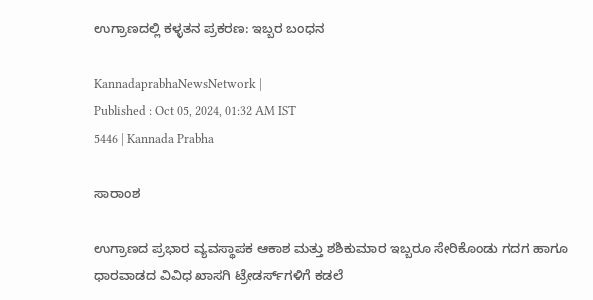ಉಗ್ರಾಣದಲ್ಲಿ ಕಳ್ಳತನ ಪ್ರಕರಣ: ಇಬ್ಬರ ಬಂಧನ

KannadaprabhaNewsNetwork |
Published : Oct 05, 2024, 01:32 AM IST
5446 | Kannada Prabha

ಸಾರಾಂಶ

ಉಗ್ರಾಣದ ಪ್ರಭಾರ ವ್ಯವಸ್ಥಾಪಕ ಆಕಾಶ ಮತ್ತು ಶಶಿಕುಮಾರ ಇಬ್ಬರೂ ಸೇರಿಕೊಂಡು ಗದಗ ಹಾಗೂ ಧಾರವಾಡದ ವಿವಿಧ ಖಾಸಗಿ ಟ್ರೇಡರ್ಸ್‌ಗಳಿಗೆ ಕಡಲೆ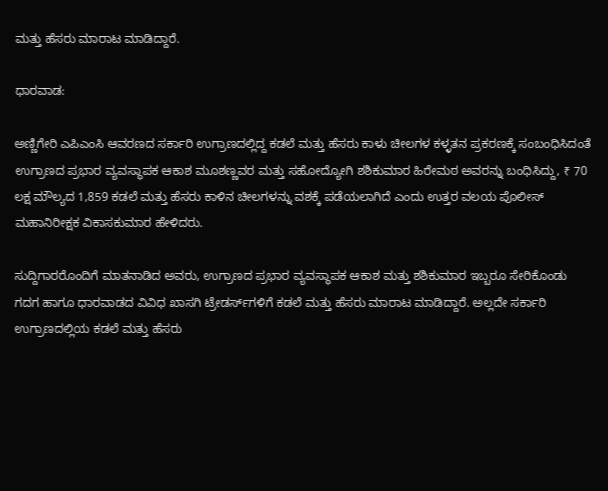ಮತ್ತು ಹೆಸರು ಮಾರಾಟ ಮಾಡಿದ್ದಾರೆ.

ಧಾರವಾಡ:

ಅಣ್ಣಿಗೇರಿ ಎಪಿಎಂಸಿ ಆವರಣದ ಸರ್ಕಾರಿ ಉಗ್ರಾಣದಲ್ಲಿದ್ದ ಕಡಲೆ ಮತ್ತು ಹೆಸರು ಕಾಳು ಚೀಲಗಳ ಕಳ್ಳತನ ಪ್ರಕರಣಕ್ಕೆ ಸಂಬಂಧಿಸಿದಂತೆ ಉಗ್ರಾಣದ ಪ್ರಭಾರ ವ್ಯವಸ್ಥಾಪಕ ಆಕಾಶ ಮೂಶಣ್ಣವರ ಮತ್ತು ಸಹೋದ್ಯೋಗಿ ಶಶಿಕುಮಾರ ಹಿರೇಮಠ ಅವರನ್ನು ಬಂಧಿಸಿದ್ದು, ₹ 70 ಲಕ್ಷ ಮೌಲ್ಯದ 1,859 ಕಡಲೆ ಮತ್ತು ಹೆಸರು ಕಾಳಿನ ಚೀಲಗಳನ್ನು ವಶಕ್ಕೆ ಪಡೆಯಲಾಗಿದೆ ಎಂದು ಉತ್ತರ ವಲಯ ಪೊಲೀಸ್‌ ಮಹಾನಿರೀಕ್ಷಕ ವಿಕಾಸಕುಮಾರ ಹೇಳಿದರು.

ಸುದ್ದಿಗಾರರೊಂದಿಗೆ ಮಾತನಾಡಿದ ಅವರು, ಉಗ್ರಾಣದ ಪ್ರಭಾರ ವ್ಯವಸ್ಥಾಪಕ ಆಕಾಶ ಮತ್ತು ಶಶಿಕುಮಾರ ಇಬ್ಬರೂ ಸೇರಿಕೊಂಡು ಗದಗ ಹಾಗೂ ಧಾರವಾಡದ ವಿವಿಧ ಖಾಸಗಿ ಟ್ರೇಡರ್ಸ್‌ಗಳಿಗೆ ಕಡಲೆ ಮತ್ತು ಹೆಸರು ಮಾರಾಟ ಮಾಡಿದ್ದಾರೆ. ಅಲ್ಲದೇ ಸರ್ಕಾರಿ ಉಗ್ರಾಣದಲ್ಲಿಯ ಕಡಲೆ ಮತ್ತು ಹೆಸರು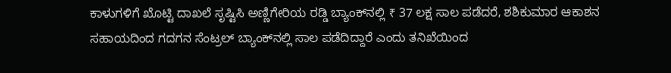ಕಾಳುಗಳಿಗೆ ಖೊಟ್ಟಿ ದಾಖಲೆ ಸೃಷ್ಟಿಸಿ ಅಣ್ಣಿಗೇರಿಯ ರಡ್ಡಿ ಬ್ಯಾಂಕ್‍ನಲ್ಲಿ ₹ 37 ಲಕ್ಷ ಸಾಲ ಪಡೆದರೆ, ಶಶಿಕುಮಾರ ಆಕಾಶನ ಸಹಾಯದಿಂದ ಗದಗನ ಸೆಂಟ್ರಲ್ ಬ್ಯಾಂಕ್‍ನಲ್ಲಿ ಸಾಲ ಪಡೆದಿದ್ದಾರೆ ಎಂದು ತನಿಖೆಯಿಂದ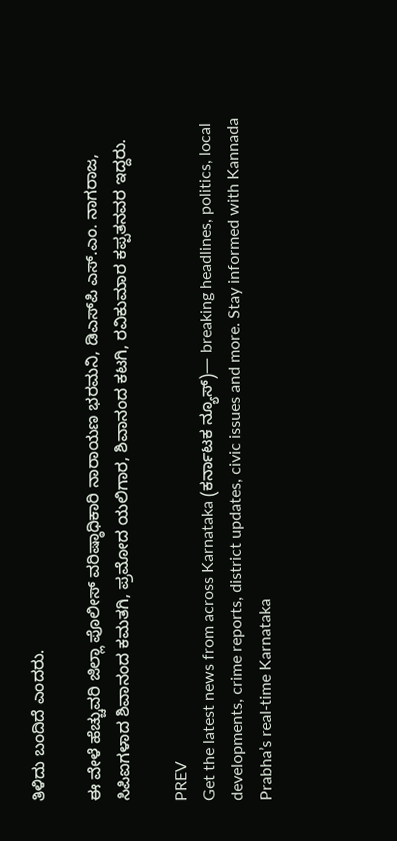ತಿಳಿದು ಬಂದಿದೆ ಎಂದರು.

ಈ ವೇಳೆ ಹೆಚ್ಚುವರಿ ಜಿಲ್ಲಾ ಪೊಲೀಸ್ ವರಿಷ್ಠಾಧಿಕಾರಿ ನಾರಾಯಣ ಭರಮನಿ, ಡಿಎಸ್‍ಪಿ ಎಸ್.ಎಂ. ನಾಗರಾಜ, ಸಿಪಿಐಗಳಾದ ಶಿವಾನಂದ ಕಮತಗಿ, ಪ್ರಮೋದ ಯಲಿಗಾರ, ಶಿವಾನಂದ ಕಟಗಿ, ರವಿಕುಮಾರ ಕಪ್ಪತನವರ ಇದ್ದರು.

PREV
Get the latest news from across Karnataka (ಕರ್ನಾಟಕ ನ್ಯೂಸ್)— breaking headlines, politics, local developments, crime reports, district updates, civic issues and more. Stay informed with Kannada Prabha’s real‑time Karnataka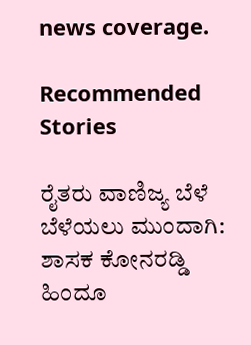news coverage.

Recommended Stories

ರೈತರು ವಾಣಿಜ್ಯ ಬೆಳೆ ಬೆಳೆಯಲು ಮುಂದಾಗಿ: ಶಾಸಕ ಕೋನರಡ್ಡಿ
ಹಿಂದೂ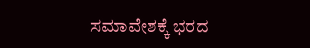ಸಮಾವೇಶಕ್ಕೆ ಭರದ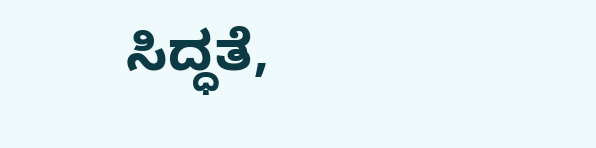ಸಿದ್ಧತೆ,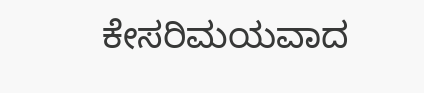ಕೇಸರಿಮಯವಾದ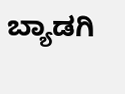ಬ್ಯಾಡಗಿ